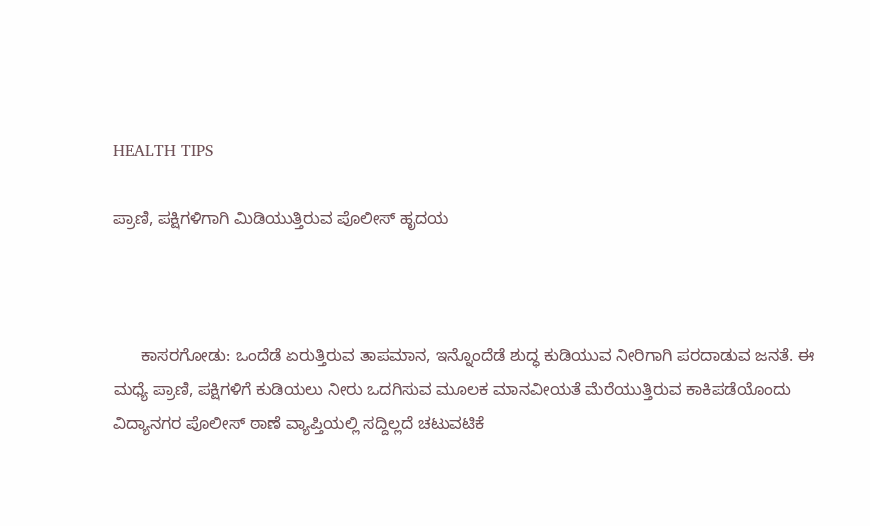HEALTH TIPS

ಪ್ರಾಣಿ, ಪಕ್ಷಿಗಳಿಗಾಗಿ ಮಿಡಿಯುತ್ತಿರುವ ಪೊಲೀಸ್ ಹೃದಯ



      ಕಾಸರಗೋಡು: ಒಂದೆಡೆ ಏರುತ್ತಿರುವ ತಾಪಮಾನ, ಇನ್ನೊಂದೆಡೆ ಶುದ್ಧ ಕುಡಿಯುವ ನೀರಿಗಾಗಿ ಪರದಾಡುವ ಜನತೆ. ಈ ಮಧ್ಯೆ ಪ್ರಾಣಿ, ಪಕ್ಷಿಗಳಿಗೆ ಕುಡಿಯಲು ನೀರು ಒದಗಿಸುವ ಮೂಲಕ ಮಾನವೀಯತೆ ಮೆರೆಯುತ್ತಿರುವ ಕಾಕಿಪಡೆಯೊಂದು ವಿದ್ಯಾನಗರ ಪೊಲೀಸ್ ಠಾಣೆ ವ್ಯಾಪ್ತಿಯಲ್ಲಿ ಸದ್ದಿಲ್ಲದೆ ಚಟುವಟಿಕೆ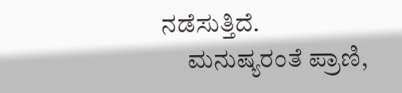ನಡೆಸುತ್ತಿದೆ.
     ಮನುಷ್ಯರಂತೆ ಪ್ರಾಣಿ,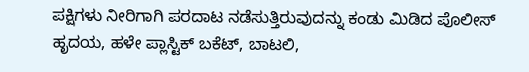ಪಕ್ಷಿಗಳು ನೀರಿಗಾಗಿ ಪರದಾಟ ನಡೆಸುತ್ತಿರುವುದನ್ನು ಕಂಡು ಮಿಡಿದ ಪೊಲೀಸ್ ಹೃದಯ, ಹಳೇ ಪ್ಲಾಸ್ಟಿಕ್ ಬಕೆಟ್, ಬಾಟಲಿ,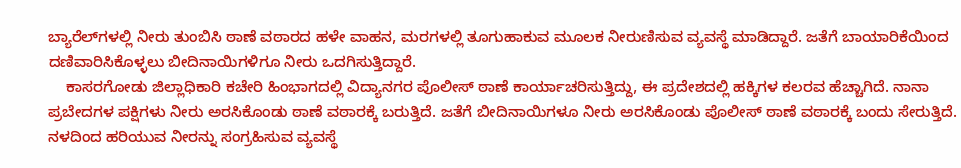ಬ್ಯಾರೆಲ್‍ಗಳಲ್ಲಿ ನೀರು ತುಂಬಿಸಿ ಠಾಣೆ ವಠಾರದ ಹಳೇ ವಾಹನ, ಮರಗಳಲ್ಲಿ ತೂಗುಹಾಕುವ ಮೂಲಕ ನೀರುಣಿಸುವ ವ್ಯವಸ್ಥೆ ಮಾಡಿದ್ದಾರೆ. ಜತೆಗೆ ಬಾಯಾರಿಕೆಯಿಂದ ದಣಿವಾರಿಸಿಕೊಳ್ಳಲು ಬೀದಿನಾಯಿಗಳಿಗೂ ನೀರು ಒದಗಿಸುತ್ತಿದ್ದಾರೆ.
    ಕಾಸರಗೋಡು ಜಿಲ್ಲಾಧಿಕಾರಿ ಕಚೇರಿ ಹಿಂಭಾಗದಲ್ಲಿ ವಿದ್ಯಾನಗರ ಪೊಲೀಸ್ ಠಾಣೆ ಕಾರ್ಯಾಚರಿಸುತ್ತಿದ್ದು, ಈ ಪ್ರದೇಶದಲ್ಲಿ ಹಕ್ಕಿಗಳ ಕಲರವ ಹೆಚ್ಚಾಗಿದೆ. ನಾನಾ ಪ್ರಬೇದಗಳ ಪಕ್ಷಿಗಳು ನೀರು ಅರಸಿಕೊಂಡು ಠಾಣೆ ವಠಾರಕ್ಕೆ ಬರುತ್ತಿದೆ. ಜತೆಗೆ ಬೀದಿನಾಯಿಗಳೂ ನೀರು ಅರಸಿಕೊಂಡು ಪೊಲೀಸ್ ಠಾಣೆ ವಠಾರಕ್ಕೆ ಬಂದು ಸೇರುತ್ತಿದೆ. ನಳದಿಂದ ಹರಿಯುವ ನೀರನ್ನು ಸಂಗ್ರಹಿಸುವ ವ್ಯವಸ್ಥೆ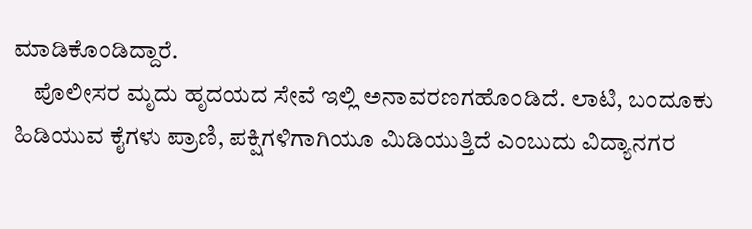ಮಾಡಿಕೊಂಡಿದ್ದಾರೆ.
    ಪೊಲೀಸರ ಮೃದು ಹೃದಯದ ಸೇವೆ ಇಲ್ಲಿ ಅನಾವರಣಗಹೊಂಡಿದೆ. ಲಾಟಿ, ಬಂದೂಕು ಹಿಡಿಯುವ ಕೈಗಳು ಪ್ರಾಣಿ, ಪಕ್ಷಿಗಳಿಗಾಗಿಯೂ ಮಿಡಿಯುತ್ತಿದೆ ಎಂಬುದು ವಿದ್ಯಾನಗರ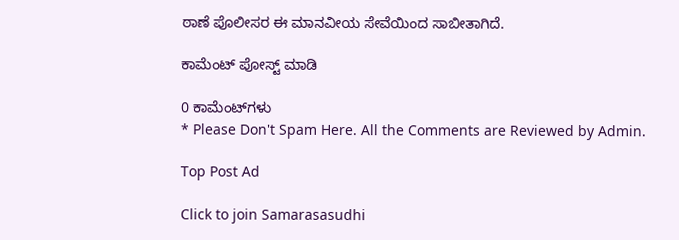ಠಾಣೆ ಪೊಲೀಸರ ಈ ಮಾನವೀಯ ಸೇವೆಯಿಂದ ಸಾಬೀತಾಗಿದೆ.

ಕಾಮೆಂಟ್‌‌ ಪೋಸ್ಟ್‌ ಮಾಡಿ

0 ಕಾಮೆಂಟ್‌ಗಳು
* Please Don't Spam Here. All the Comments are Reviewed by Admin.

Top Post Ad

Click to join Samarasasudhi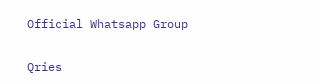Official Whatsapp Group

Qries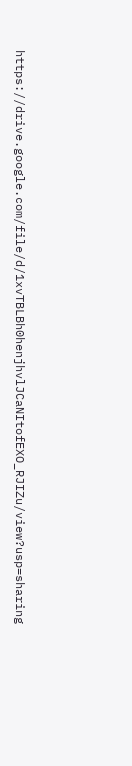https://drive.google.com/file/d/1xvTBLBh0henjhvlJCaNItofEXO_RJIZu/view?usp=sharing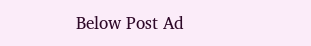Below Post Ad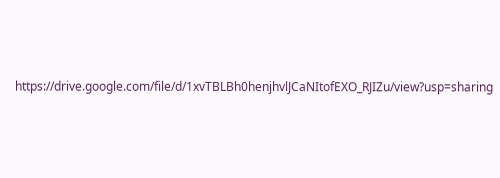https://drive.google.com/file/d/1xvTBLBh0henjhvlJCaNItofEXO_RJIZu/view?usp=sharing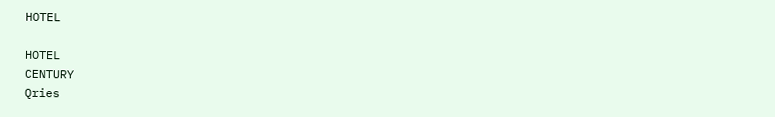HOTEL

HOTEL
CENTURY
Qries